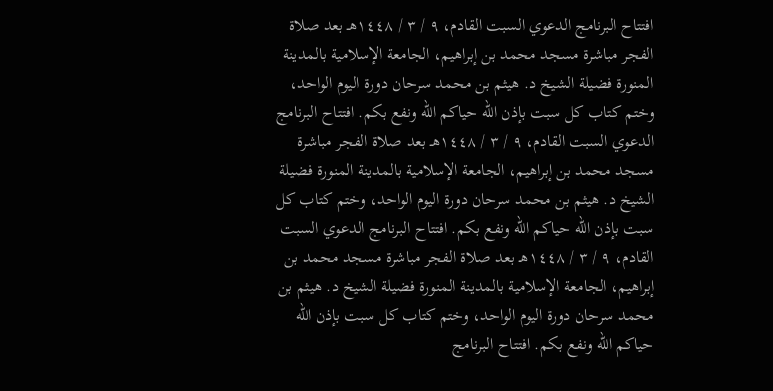افتتاح البرنامج الدعوي السبت القادم، ٩ / ٣ / ١٤٤٨هـ بعد صلاة الفجر مباشرة مسجد محمد بن إبراهيم، الجامعة الإسلامية بالمدينة المنورة فضيلة الشيخ د. هيثم بن محمد سرحان دورة اليوم الواحد، وختم كتاب كل سبت بإذن الله حياكم الله ونفع بكم. افتتاح البرنامج الدعوي السبت القادم، ٩ / ٣ / ١٤٤٨هـ بعد صلاة الفجر مباشرة مسجد محمد بن إبراهيم، الجامعة الإسلامية بالمدينة المنورة فضيلة الشيخ د. هيثم بن محمد سرحان دورة اليوم الواحد، وختم كتاب كل سبت بإذن الله حياكم الله ونفع بكم. افتتاح البرنامج الدعوي السبت القادم، ٩ / ٣ / ١٤٤٨هـ بعد صلاة الفجر مباشرة مسجد محمد بن إبراهيم، الجامعة الإسلامية بالمدينة المنورة فضيلة الشيخ د. هيثم بن محمد سرحان دورة اليوم الواحد، وختم كتاب كل سبت بإذن الله حياكم الله ونفع بكم. افتتاح البرنامج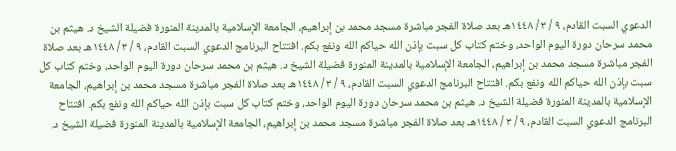الدعوي السبت القادم، ٩ / ٣ / ١٤٤٨هـ بعد صلاة الفجر مباشرة مسجد محمد بن إبراهيم، الجامعة الإسلامية بالمدينة المنورة فضيلة الشيخ د. هيثم بن محمد سرحان دورة اليوم الواحد، وختم كتاب كل سبت بإذن الله حياكم الله ونفع بكم. افتتاح البرنامج الدعوي السبت القادم، ٩ / ٣ / ١٤٤٨هـ بعد صلاة الفجر مباشرة مسجد محمد بن إبراهيم، الجامعة الإسلامية بالمدينة المنورة فضيلة الشيخ د. هيثم بن محمد سرحان دورة اليوم الواحد، وختم كتاب كل سبت بإذن الله حياكم الله ونفع بكم. افتتاح البرنامج الدعوي السبت القادم، ٩ / ٣ / ١٤٤٨هـ بعد صلاة الفجر مباشرة مسجد محمد بن إبراهيم، الجامعة الإسلامية بالمدينة المنورة فضيلة الشيخ د. هيثم بن محمد سرحان دورة اليوم الواحد، وختم كتاب كل سبت بإذن الله حياكم الله ونفع بكم. افتتاح البرنامج الدعوي السبت القادم، ٩ / ٣ / ١٤٤٨هـ بعد صلاة الفجر مباشرة مسجد محمد بن إبراهيم، الجامعة الإسلامية بالمدينة المنورة فضيلة الشيخ د.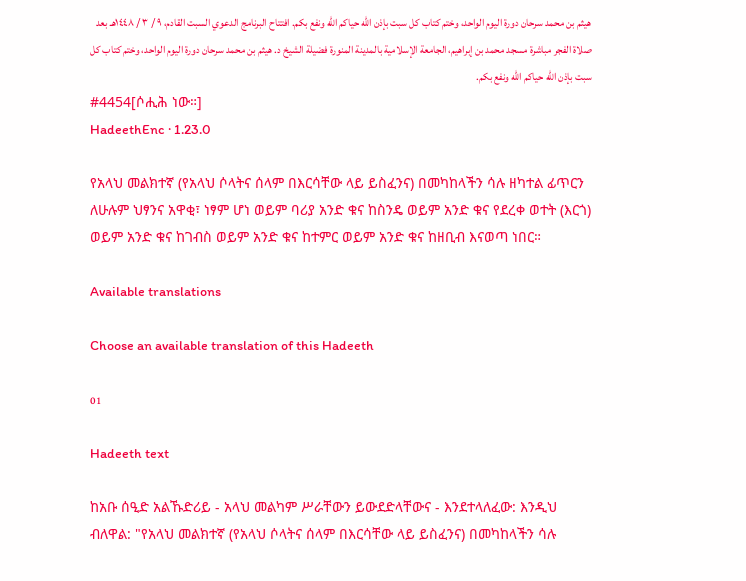هيثم بن محمد سرحان دورة اليوم الواحد، وختم كتاب كل سبت بإذن الله حياكم الله ونفع بكم. افتتاح البرنامج الدعوي السبت القادم، ٩ / ٣ / ١٤٤٨هـ بعد صلاة الفجر مباشرة مسجد محمد بن إبراهيم، الجامعة الإسلامية بالمدينة المنورة فضيلة الشيخ د. هيثم بن محمد سرحان دورة اليوم الواحد، وختم كتاب كل سبت بإذن الله حياكم الله ونفع بكم.
#4454[ሶሒሕ ነው።]
HadeethEnc · 1.23.0

የአላህ መልክተኛ (የአላህ ሶላትና ሰላም በእርሳቸው ላይ ይስፈንና) በመካከላችን ሳሉ ዘካተል ፊጥርን ለሁሉም ህፃንና አዋቂ፣ ነፃም ሆነ ወይም ባሪያ አንድ ቁና ከስንዴ ወይም አንድ ቁና የደረቀ ወተት (እርጎ) ወይም አንድ ቁና ከገብስ ወይም አንድ ቁና ከተምር ወይም አንድ ቁና ከዘቢብ እናወጣ ነበር።

Available translations

Choose an available translation of this Hadeeth

01

Hadeeth text

ከአቡ ሰዒድ አልኹድሪይ - አላህ መልካም ሥራቸውን ይውደድላቸውና - እንደተላለፈው: እንዲህ ብለዋል: "የአላህ መልክተኛ (የአላህ ሶላትና ሰላም በእርሳቸው ላይ ይስፈንና) በመካከላችን ሳሉ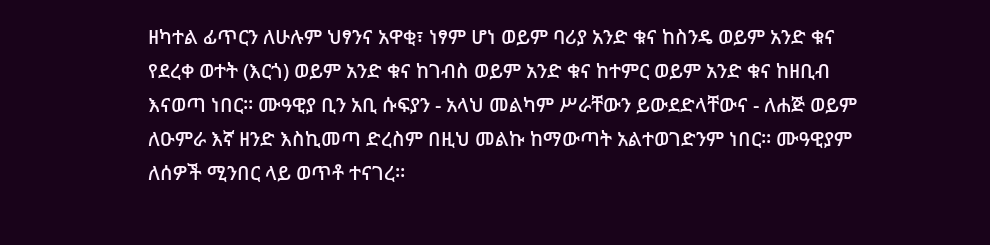ዘካተል ፊጥርን ለሁሉም ህፃንና አዋቂ፣ ነፃም ሆነ ወይም ባሪያ አንድ ቁና ከስንዴ ወይም አንድ ቁና የደረቀ ወተት (እርጎ) ወይም አንድ ቁና ከገብስ ወይም አንድ ቁና ከተምር ወይም አንድ ቁና ከዘቢብ እናወጣ ነበር። ሙዓዊያ ቢን አቢ ሱፍያን - አላህ መልካም ሥራቸውን ይውደድላቸውና - ለሐጅ ወይም ለዑምራ እኛ ዘንድ እስኪመጣ ድረስም በዚህ መልኩ ከማውጣት አልተወገድንም ነበር። ሙዓዊያም ለሰዎች ሚንበር ላይ ወጥቶ ተናገረ።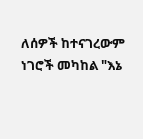ለሰዎች ከተናገረውም ነገሮች መካከል "እኔ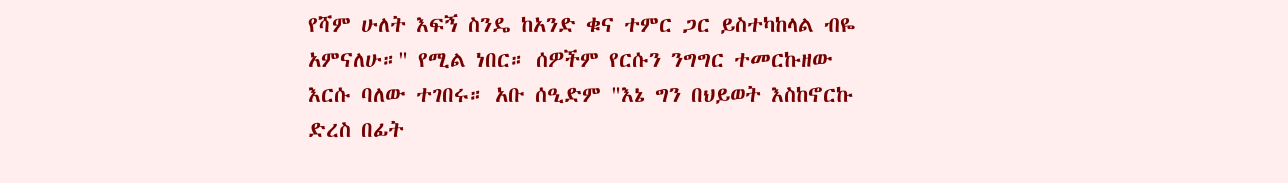የሻም ሁለት እፍኝ ስንዴ ከአንድ ቁና ተምር ጋር ይስተካከላል ብዬ አምናለሁ።" የሚል ነበር። ሰዎችም የርሱን ንግግር ተመርኩዘው እርሱ ባለው ተገበሩ። አቡ ሰዒድም "እኔ ግን በህይወት እስከኖርኩ ድረስ በፊት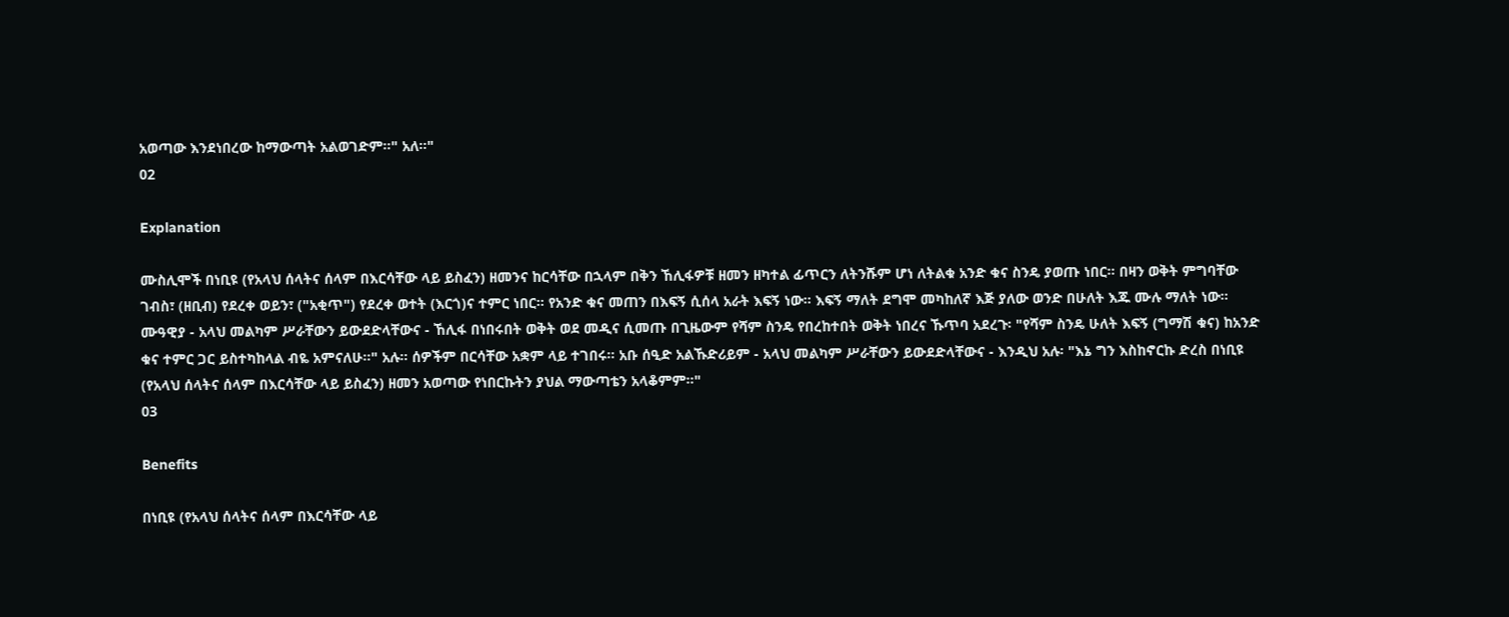አወጣው እንደነበረው ከማውጣት አልወገድም።" አለ።"
02

Explanation

ሙስሊሞች በነቢዩ (የአላህ ሰላትና ሰላም በእርሳቸው ላይ ይስፈን) ዘመንና ከርሳቸው በኋላም በቅን ኸሊፋዎቹ ዘመን ዘካተል ፊጥርን ለትንሹም ሆነ ለትልቁ አንድ ቁና ስንዴ ያወጡ ነበር። በዛን ወቅት ምግባቸው ገብስ፣ (ዘቢብ) የደረቀ ወይን፣ ("አቂጥ") የደረቀ ወተት (እርጎ)ና ተምር ነበር። የአንድ ቁና መጠን በእፍኝ ሲሰላ አራት እፍኝ ነው። እፍኝ ማለት ደግሞ መካከለኛ እጅ ያለው ወንድ በሁለት እጁ ሙሉ ማለት ነው። ሙዓዊያ - አላህ መልካም ሥራቸውን ይውደድላቸውና - ኸሊፋ በነበሩበት ወቅት ወደ መዲና ሲመጡ በጊዜውም የሻም ስንዴ የበረከተበት ወቅት ነበረና ኹጥባ አደረጉ፡ "የሻም ስንዴ ሁለት እፍኝ (ግማሽ ቁና) ከአንድ ቁና ተምር ጋር ይስተካከላል ብዬ አምናለሁ።" አሉ። ሰዎችም በርሳቸው አቋም ላይ ተገበሩ። አቡ ሰዒድ አልኹድሪይም - አላህ መልካም ሥራቸውን ይውደድላቸውና - እንዲህ አሉ፡ "እኔ ግን እስከኖርኩ ድረስ በነቢዩ (የአላህ ሰላትና ሰላም በእርሳቸው ላይ ይስፈን) ዘመን አወጣው የነበርኩትን ያህል ማውጣቴን አላቆምም።"
03

Benefits

በነቢዩ (የአላህ ሰላትና ሰላም በእርሳቸው ላይ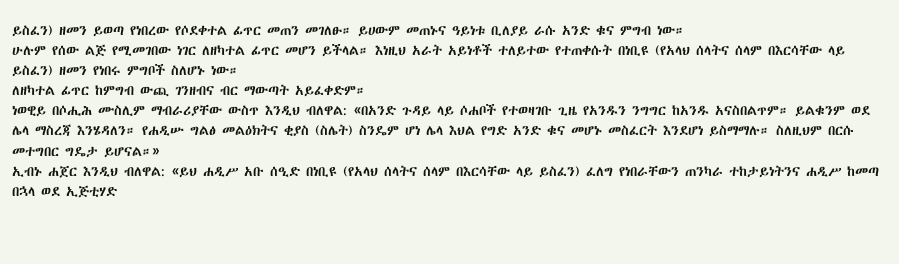ይስፈን) ዘመን ይወጣ የነበረው የሶደቀተል ፊጥር መጠን መገለፁ። ይሀውም መጠኑና ዓይነቱ ቢለያይ ራሱ አንድ ቁና ምግብ ነው።
ሁሉም የሰው ልጅ የሚመገበው ነገር ለዘካተል ፊጥር መሆን ይችላል። እነዚህ አራት አይነቶች ተለይተው የተጠቀሱት በነቢዩ (የአላህ ሰላትና ሰላም በእርሳቸው ላይ ይስፈን) ዘመን የነበሩ ምግቦች ስለሆኑ ነው።
ለዘካተል ፊጥር ከምግብ ውጪ ገንዘብና ብር ማውጣት አይፈቀድም።
ነወዊይ በሶሒሕ ሙስሊም ማብራሪያቸው ውስጥ እንዲህ ብለዋል: «በአንድ ጉዳይ ላይ ሶሐቦች የተወዛገቡ ጊዜ የአንዱን ንግግር ከአንዱ አናስበልጥም። ይልቁንም ወደ ሌላ ማስረጃ እንሄዳለን። የሐዲሡ ግልፅ መልዕክትና ቂያስ (ስሌት) ስንዴም ሆነ ሌላ እህል የግድ አንድ ቁና መሆኑ መስፈርት እንደሆነ ይስማማሉ። ስለዚህም በርሱ መተግበር ግዴታ ይሆናል።»
ኢብኑ ሐጀር እንዲህ ብለዋል: «ይህ ሐዲሥ አቡ ሰዒድ በነቢዩ (የአላህ ሰላትና ሰላም በእርሳቸው ላይ ይስፈን) ፈለግ የነበራቸውን ጠንካራ ተከታይነትንና ሐዲሥ ከመጣ በኋላ ወደ ኢጅቲሃድ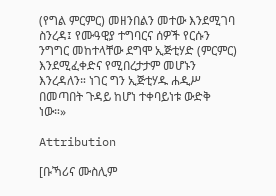(የግል ምርምር) መዘንበልን መተው እንደሚገባ ስንረዳ፤ የሙዓዊያ ተግባርና ሰዎች የርሱን ንግግር መከተላቸው ደግሞ ኢጅቲሃድ (ምርምር) እንደሚፈቀድና የሚበረታታም መሆኑን እንረዳለን። ነገር ግን ኢጅቲሃዱ ሐዲሥ በመጣበት ጉዳይ ከሆነ ተቀባይነቱ ውድቅ ነው።»

Attribution

[ቡኻሪና ሙስሊም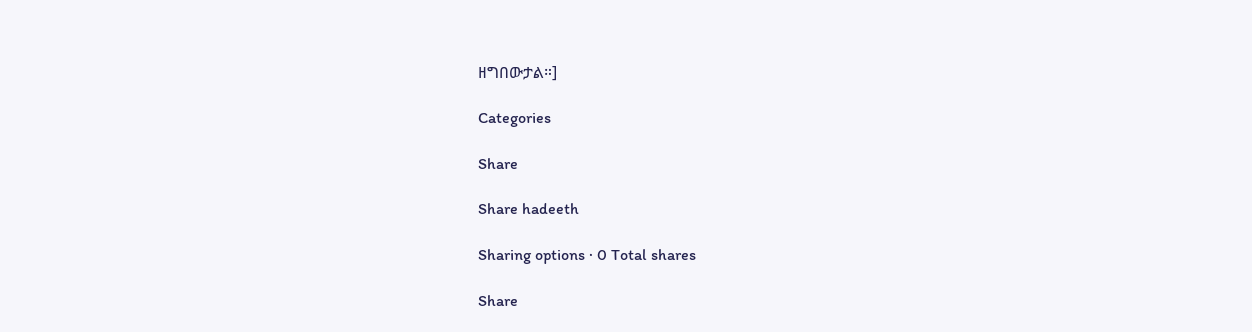ዘግበውታል።]

Categories

Share

Share hadeeth

Sharing options · 0 Total shares

Share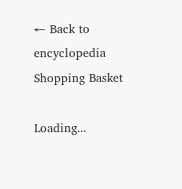← Back to encyclopedia
Shopping Basket

Loading...